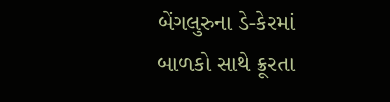બેંગલુરુના ડે-કેરમાં બાળકો સાથે ક્રૂરતા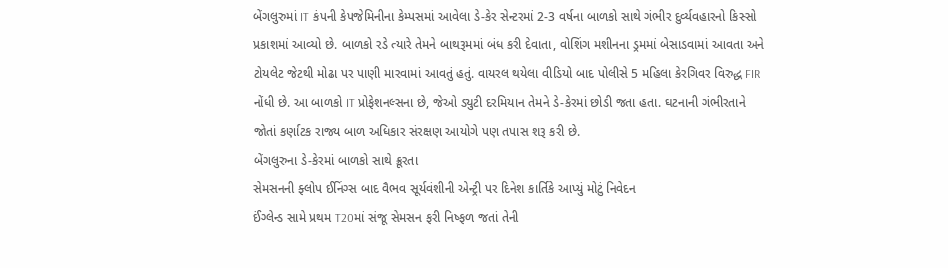બેંગલુરુમાં IT કંપની કેપજેમિનીના કેમ્પસમાં આવેલા ડે-કેર સેન્ટરમાં 2-3 વર્ષના બાળકો સાથે ગંભીર દુર્વ્યવહારનો કિસ્સો પ્રકાશમાં આવ્યો છે. બાળકો રડે ત્યારે તેમને બાથરૂમમાં બંધ કરી દેવાતા, વોશિંગ મશીનના ડ્રમમાં બેસાડવામાં આવતા અને ટોયલેટ જેટથી મોઢા પર પાણી મારવામાં આવતું હતું. વાયરલ થયેલા વીડિયો બાદ પોલીસે 5 મહિલા કેરગિવર વિરુદ્ધ FIR નોંધી છે. આ બાળકો IT પ્રોફેશનલ્સના છે, જેઓ ડ્યુટી દરમિયાન તેમને ડે-કેરમાં છોડી જતા હતા. ઘટનાની ગંભીરતાને જોતાં કર્ણાટક રાજ્ય બાળ અધિકાર સંરક્ષણ આયોગે પણ તપાસ શરૂ કરી છે.
બેંગલુરુના ડે-કેરમાં બાળકો સાથે ક્રૂરતા
સેમસનની ફ્લોપ ઈનિંગ્સ બાદ વૈભવ સૂર્યવંશીની એન્ટ્રી પર દિનેશ કાર્તિકે આપ્યું મોટું નિવેદન
ઈંગ્લેન્ડ સામે પ્રથમ T20માં સંજૂ સેમસન ફરી નિષ્ફળ જતાં તેની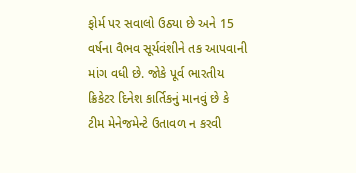ફોર્મ પર સવાલો ઉઠ્યા છે અને 15 વર્ષના વૈભવ સૂર્યવંશીને તક આપવાની માંગ વધી છે. જોકે પૂર્વ ભારતીય ક્રિકેટર દિનેશ કાર્તિકનું માનવું છે કે ટીમ મેનેજમેન્ટે ઉતાવળ ન કરવી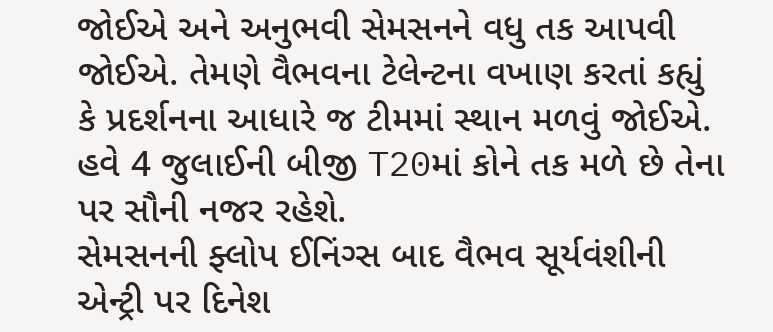જોઈએ અને અનુભવી સેમસનને વધુ તક આપવી જોઈએ. તેમણે વૈભવના ટેલેન્ટના વખાણ કરતાં કહ્યું કે પ્રદર્શનના આધારે જ ટીમમાં સ્થાન મળવું જોઈએ. હવે 4 જુલાઈની બીજી T20માં કોને તક મળે છે તેના પર સૌની નજર રહેશે.
સેમસનની ફ્લોપ ઈનિંગ્સ બાદ વૈભવ સૂર્યવંશીની એન્ટ્રી પર દિનેશ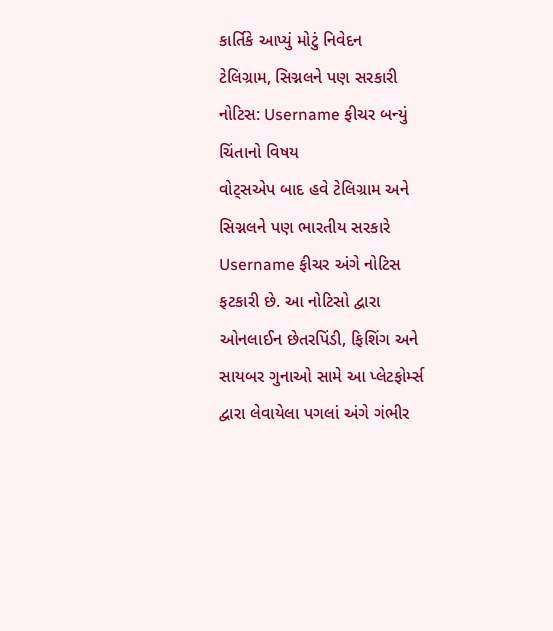કાર્તિકે આપ્યું મોટું નિવેદન
ટેલિગ્રામ, સિગ્નલને પણ સરકારી નોટિસ: Username ફીચર બન્યું ચિંતાનો વિષય
વોટ્સએપ બાદ હવે ટેલિગ્રામ અને સિગ્નલને પણ ભારતીય સરકારે Username ફીચર અંગે નોટિસ ફટકારી છે. આ નોટિસો દ્વારા ઓનલાઈન છેતરપિંડી, ફિશિંગ અને સાયબર ગુનાઓ સામે આ પ્લેટફોર્મ્સ દ્વારા લેવાયેલા પગલાં અંગે ગંભીર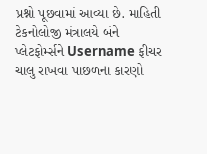પ્રશ્નો પૂછવામાં આવ્યા છે. માહિતી ટેકનોલોજી મંત્રાલયે બંને પ્લેટફોર્મ્સને Username ફીચર ચાલુ રાખવા પાછળના કારણો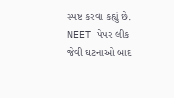સ્પષ્ટ કરવા કહ્યું છે. NEET પેપર લીક જેવી ઘટનાઓ બાદ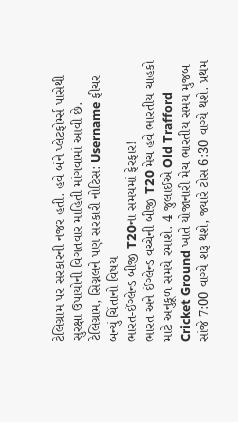ટેલિગ્રામ પર સરકારની નજર હતી. હવે બંને પ્લેટફોર્મ્સ પાસેથી સુરક્ષા ઉપાયોની વિગતવાર માહિતી માંગવામાં આવી છે.
ટેલિગ્રામ, સિગ્નલને પણ સરકારી નોટિસ: Username ફીચર બન્યું ચિંતાનો વિષય
ભારત-ઈંગ્લેન્ડ બીજી T20ના સમયમાં ફેરફાર!
ભારત અને ઈંગ્લેન્ડ વચ્ચેની બીજી T20 મેચ હવે ભારતીય ચાહકો માટે અનુકૂળ સમયે રમાશે. 4 જુલાઈએ Old Trafford Cricket Ground ખાતે યોજાનારી મેચ ભારતીય સમય મુજબ સાંજે 7:00 વાગ્યે શરૂ થશે, જ્યારે ટોસ 6:30 વાગ્યે થશે. પ્રથમ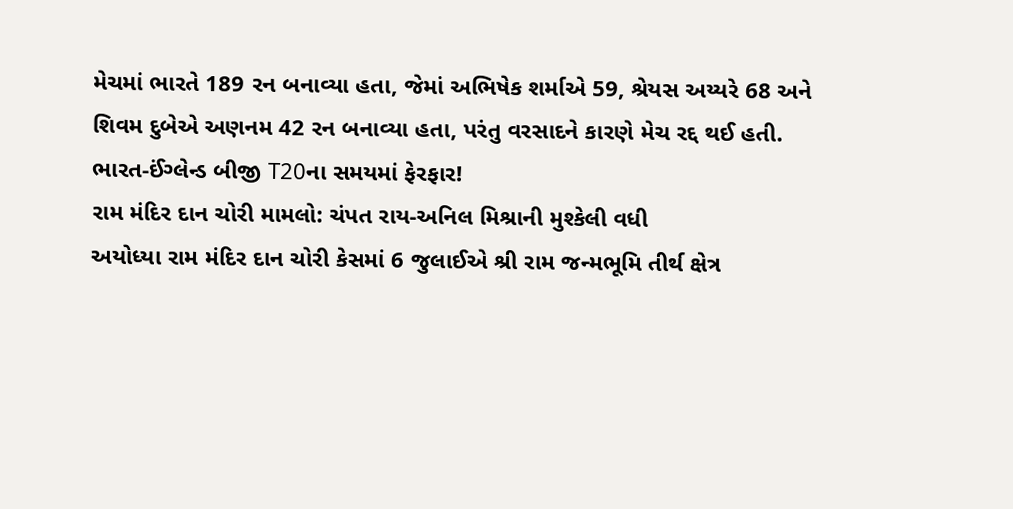મેચમાં ભારતે 189 રન બનાવ્યા હતા, જેમાં અભિષેક શર્માએ 59, શ્રેયસ અય્યરે 68 અને શિવમ દુબેએ અણનમ 42 રન બનાવ્યા હતા, પરંતુ વરસાદને કારણે મેચ રદ્દ થઈ હતી.
ભારત-ઈંગ્લેન્ડ બીજી T20ના સમયમાં ફેરફાર!
રામ મંદિર દાન ચોરી મામલો: ચંપત રાય-અનિલ મિશ્રાની મુશ્કેલી વધી
અયોધ્યા રામ મંદિર દાન ચોરી કેસમાં 6 જુલાઈએ શ્રી રામ જન્મભૂમિ તીર્થ ક્ષેત્ર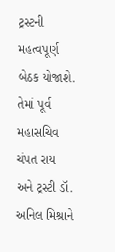ટ્રસ્ટની મહત્વપૂર્ણ બેઠક યોજાશે. તેમાં પૂર્વ મહાસચિવ ચંપત રાય અને ટ્રસ્ટી ડૉ. અનિલ મિશ્રાને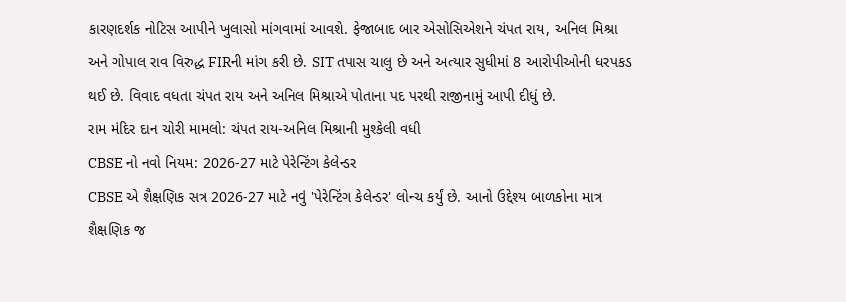કારણદર્શક નોટિસ આપીને ખુલાસો માંગવામાં આવશે. ફેજાબાદ બાર એસોસિએશને ચંપત રાય, અનિલ મિશ્રા અને ગોપાલ રાવ વિરુદ્ધ FIRની માંગ કરી છે. SIT તપાસ ચાલુ છે અને અત્યાર સુધીમાં 8 આરોપીઓની ધરપકડ થઈ છે. વિવાદ વધતા ચંપત રાય અને અનિલ મિશ્રાએ પોતાના પદ પરથી રાજીનામું આપી દીધું છે.
રામ મંદિર દાન ચોરી મામલો: ચંપત રાય-અનિલ મિશ્રાની મુશ્કેલી વધી
CBSE નો નવો નિયમ: 2026-27 માટે પેરેન્ટિંગ કેલેન્ડર
CBSE એ શૈક્ષણિક સત્ર 2026-27 માટે નવું 'પેરેન્ટિંગ કેલેન્ડર' લોન્ચ કર્યું છે. આનો ઉદ્દેશ્ય બાળકોના માત્ર શૈક્ષણિક જ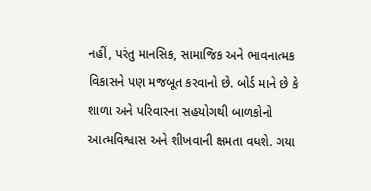નહીં, પરંતુ માનસિક, સામાજિક અને ભાવનાત્મક વિકાસને પણ મજબૂત કરવાનો છે. બોર્ડ માને છે કે શાળા અને પરિવારના સહયોગથી બાળકોનો આત્મવિશ્વાસ અને શીખવાની ક્ષમતા વધશે. ગયા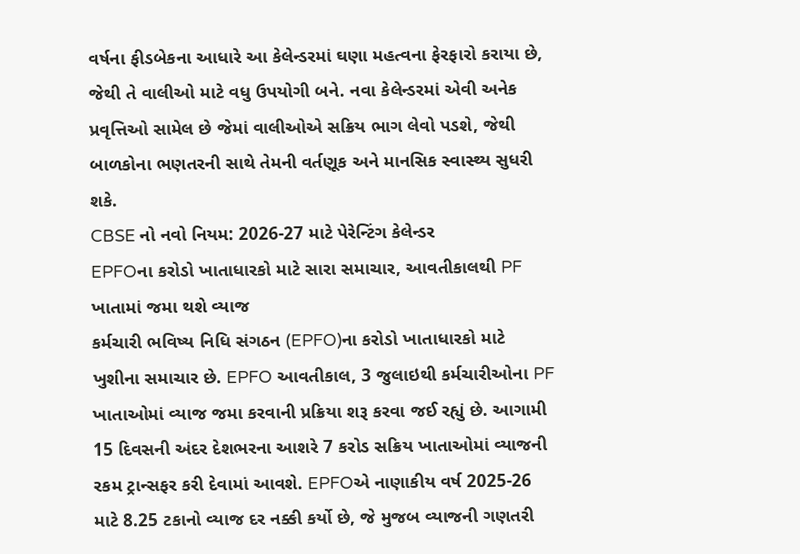વર્ષના ફીડબેકના આધારે આ કેલેન્ડરમાં ઘણા મહત્વના ફેરફારો કરાયા છે, જેથી તે વાલીઓ માટે વધુ ઉપયોગી બને. નવા કેલેન્ડરમાં એવી અનેક પ્રવૃત્તિઓ સામેલ છે જેમાં વાલીઓએ સક્રિય ભાગ લેવો પડશે, જેથી બાળકોના ભણતરની સાથે તેમની વર્તણૂક અને માનસિક સ્વાસ્થ્ય સુધરી શકે.
CBSE નો નવો નિયમ: 2026-27 માટે પેરેન્ટિંગ કેલેન્ડર
EPFOના કરોડો ખાતાધારકો માટે સારા સમાચાર, આવતીકાલથી PF ખાતામાં જમા થશે વ્યાજ
કર્મચારી ભવિષ્ય નિધિ સંગઠન (EPFO)ના કરોડો ખાતાધારકો માટે ખુશીના સમાચાર છે. EPFO આવતીકાલ, 3 જુલાઇથી કર્મચારીઓના PF ખાતાઓમાં વ્યાજ જમા કરવાની પ્રક્રિયા શરૂ કરવા જઈ રહ્યું છે. આગામી 15 દિવસની અંદર દેશભરના આશરે 7 કરોડ સક્રિય ખાતાઓમાં વ્યાજની રકમ ટ્રાન્સફર કરી દેવામાં આવશે. EPFOએ નાણાકીય વર્ષ 2025-26 માટે 8.25 ટકાનો વ્યાજ દર નક્કી કર્યો છે, જે મુજબ વ્યાજની ગણતરી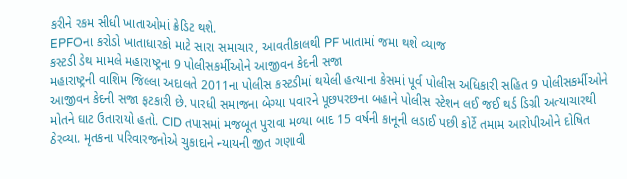કરીને રકમ સીધી ખાતાઓમાં ક્રેડિટ થશે.
EPFOના કરોડો ખાતાધારકો માટે સારા સમાચાર, આવતીકાલથી PF ખાતામાં જમા થશે વ્યાજ
કસ્ટડી ડેથ મામલે મહારાષ્ટ્રના 9 પોલીસકર્મીઓને આજીવન કેદની સજા
મહારાષ્ટ્રની વાશિમ જિલ્લા અદાલતે 2011ના પોલીસ કસ્ટડીમાં થયેલી હત્યાના કેસમાં પૂર્વ પોલીસ અધિકારી સહિત 9 પોલીસકર્મીઓને આજીવન કેદની સજા ફટકારી છે. પારધી સમાજના બેગ્યા પવારને પૂછપરછના બહાને પોલીસ સ્ટેશન લઈ જઈ થર્ડ ડિગ્રી અત્યાચારથી મોતને ઘાટ ઉતારાયો હતો. CID તપાસમાં મજબૂત પુરાવા મળ્યા બાદ 15 વર્ષની કાનૂની લડાઈ પછી કોર્ટે તમામ આરોપીઓને દોષિત ઠેરવ્યા. મૃતકના પરિવારજનોએ ચુકાદાને ન્યાયની જીત ગણાવી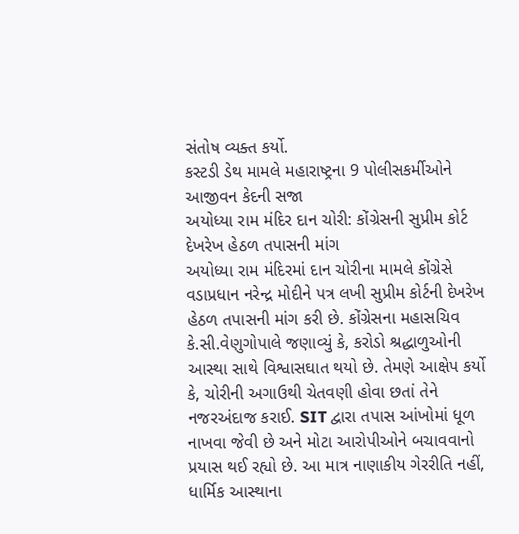સંતોષ વ્યક્ત કર્યો.
કસ્ટડી ડેથ મામલે મહારાષ્ટ્રના 9 પોલીસકર્મીઓને આજીવન કેદની સજા
અયોધ્યા રામ મંદિર દાન ચોરી: કોંગ્રેસની સુપ્રીમ કોર્ટ દેખરેખ હેઠળ તપાસની માંગ
અયોધ્યા રામ મંદિરમાં દાન ચોરીના મામલે કોંગ્રેસે વડાપ્રધાન નરેન્દ્ર મોદીને પત્ર લખી સુપ્રીમ કોર્ટની દેખરેખ હેઠળ તપાસની માંગ કરી છે. કોંગ્રેસના મહાસચિવ કે.સી.વેણુગોપાલે જણાવ્યું કે, કરોડો શ્રદ્ધાળુઓની આસ્થા સાથે વિશ્વાસઘાત થયો છે. તેમણે આક્ષેપ કર્યો કે, ચોરીની અગાઉથી ચેતવણી હોવા છતાં તેને નજરઅંદાજ કરાઈ. SIT દ્વારા તપાસ આંખોમાં ધૂળ નાખવા જેવી છે અને મોટા આરોપીઓને બચાવવાનો પ્રયાસ થઈ રહ્યો છે. આ માત્ર નાણાકીય ગેરરીતિ નહીં, ધાર્મિક આસ્થાના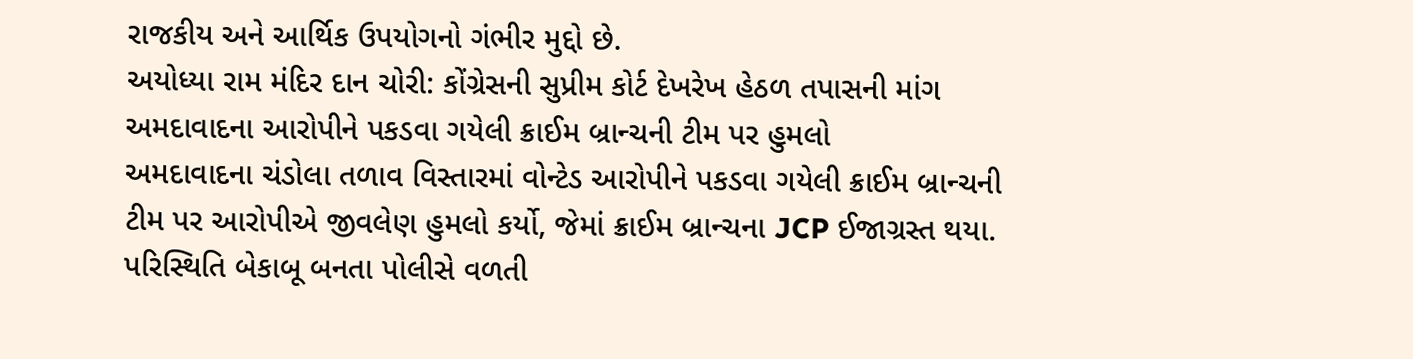રાજકીય અને આર્થિક ઉપયોગનો ગંભીર મુદ્દો છે.
અયોધ્યા રામ મંદિર દાન ચોરી: કોંગ્રેસની સુપ્રીમ કોર્ટ દેખરેખ હેઠળ તપાસની માંગ
અમદાવાદના આરોપીને પકડવા ગયેલી ક્રાઈમ બ્રાન્ચની ટીમ પર હુમલો
અમદાવાદના ચંડોલા તળાવ વિસ્તારમાં વોન્ટેડ આરોપીને પકડવા ગયેલી ક્રાઈમ બ્રાન્ચની ટીમ પર આરોપીએ જીવલેણ હુમલો કર્યો, જેમાં ક્રાઈમ બ્રાન્ચના JCP ઈજાગ્રસ્ત થયા. પરિસ્થિતિ બેકાબૂ બનતા પોલીસે વળતી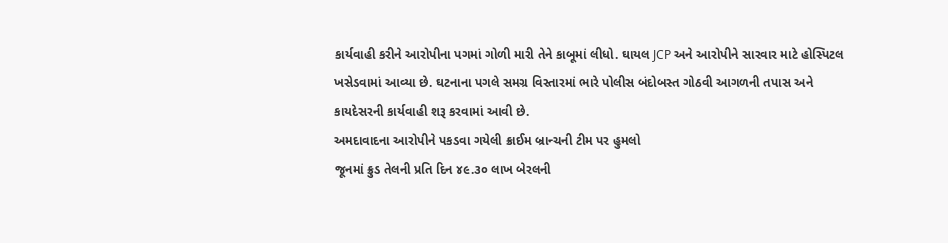કાર્યવાહી કરીને આરોપીના પગમાં ગોળી મારી તેને કાબૂમાં લીધો. ઘાયલ JCP અને આરોપીને સારવાર માટે હોસ્પિટલ ખસેડવામાં આવ્યા છે. ઘટનાના પગલે સમગ્ર વિસ્તારમાં ભારે પોલીસ બંદોબસ્ત ગોઠવી આગળની તપાસ અને કાયદેસરની કાર્યવાહી શરૂ કરવામાં આવી છે.
અમદાવાદના આરોપીને પકડવા ગયેલી ક્રાઈમ બ્રાન્ચની ટીમ પર હુમલો
જૂનમાં ક્રુડ તેલની પ્રતિ દિન ૪૯.૩૦ લાખ બેરલની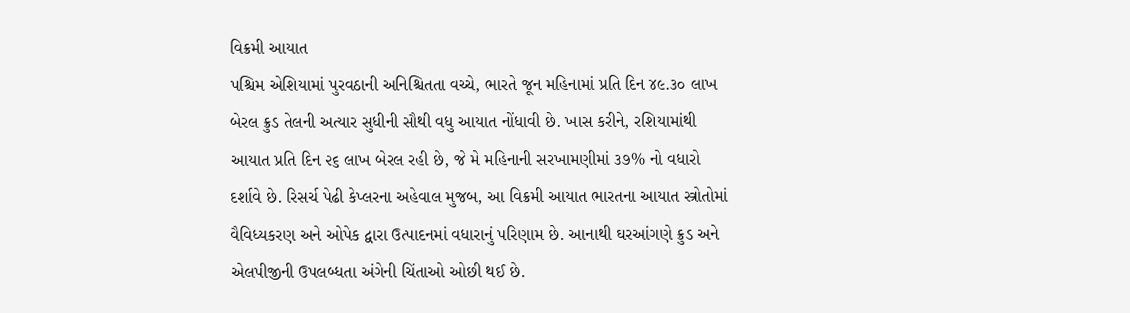વિક્રમી આયાત
પશ્ચિમ એશિયામાં પુરવઠાની અનિશ્ચિતતા વચ્ચે, ભારતે જૂન મહિનામાં પ્રતિ દિન ૪૯.૩૦ લાખ બેરલ ક્રુડ તેલની અત્યાર સુધીની સૌથી વધુ આયાત નોંધાવી છે. ખાસ કરીને, રશિયામાંથી આયાત પ્રતિ દિન ૨૬ લાખ બેરલ રહી છે, જે મે મહિનાની સરખામણીમાં ૩૭% નો વધારો દર્શાવે છે. રિસર્ચ પેઢી કેપ્લરના અહેવાલ મુજબ, આ વિક્રમી આયાત ભારતના આયાત સ્ત્રોતોમાં વૈવિધ્યકરણ અને ઓપેક દ્વારા ઉત્પાદનમાં વધારાનું પરિણામ છે. આનાથી ઘરઆંગણે ક્રુડ અને એલપીજીની ઉપલબ્ધતા અંગેની ચિંતાઓ ઓછી થઈ છે.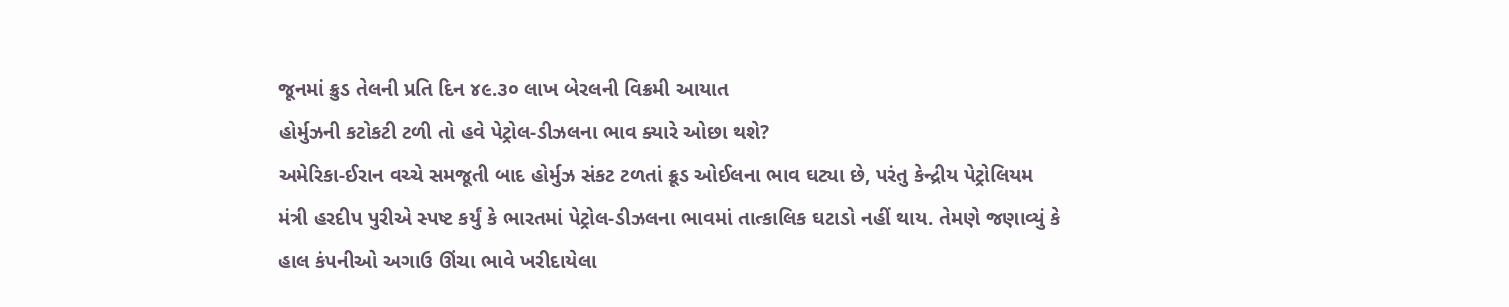જૂનમાં ક્રુડ તેલની પ્રતિ દિન ૪૯.૩૦ લાખ બેરલની વિક્રમી આયાત
હોર્મુઝની કટોકટી ટળી તો હવે પેટ્રોલ-ડીઝલના ભાવ ક્યારે ઓછા થશે?
અમેરિકા-ઈરાન વચ્ચે સમજૂતી બાદ હોર્મુઝ સંકટ ટળતાં ક્રૂડ ઓઈલના ભાવ ઘટ્યા છે, પરંતુ કેન્દ્રીય પેટ્રોલિયમ મંત્રી હરદીપ પુરીએ સ્પષ્ટ કર્યું કે ભારતમાં પેટ્રોલ-ડીઝલના ભાવમાં તાત્કાલિક ઘટાડો નહીં થાય. તેમણે જણાવ્યું કે હાલ કંપનીઓ અગાઉ ઊંચા ભાવે ખરીદાયેલા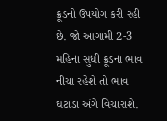ક્રૂડનો ઉપયોગ કરી રહી છે. જો આગામી 2-3 મહિના સુધી ક્રૂડના ભાવ નીચા રહેશે તો ભાવ ઘટાડા અંગે વિચારાશે.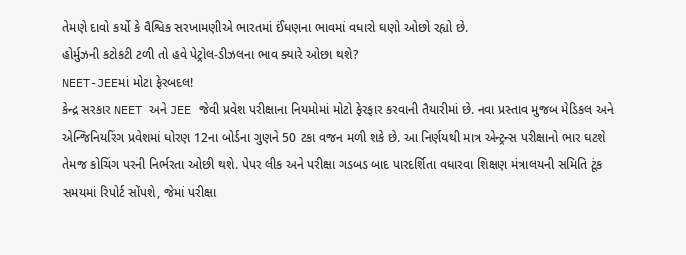તેમણે દાવો કર્યો કે વૈશ્વિક સરખામણીએ ભારતમાં ઈંધણના ભાવમાં વધારો ઘણો ઓછો રહ્યો છે.
હોર્મુઝની કટોકટી ટળી તો હવે પેટ્રોલ-ડીઝલના ભાવ ક્યારે ઓછા થશે?
NEET-JEEમાં મોટા ફેરબદલ!
કેન્દ્ર સરકાર NEET અને JEE જેવી પ્રવેશ પરીક્ષાના નિયમોમાં મોટો ફેરફાર કરવાની તૈયારીમાં છે. નવા પ્રસ્તાવ મુજબ મેડિકલ અને એન્જિનિયરિંગ પ્રવેશમાં ધોરણ 12ના બોર્ડના ગુણને 50 ટકા વજન મળી શકે છે. આ નિર્ણયથી માત્ર એન્ટ્રન્સ પરીક્ષાનો ભાર ઘટશે તેમજ કોચિંગ પરની નિર્ભરતા ઓછી થશે. પેપર લીક અને પરીક્ષા ગડબડ બાદ પારદર્શિતા વધારવા શિક્ષણ મંત્રાલયની સમિતિ ટૂંક સમયમાં રિપોર્ટ સોંપશે, જેમાં પરીક્ષા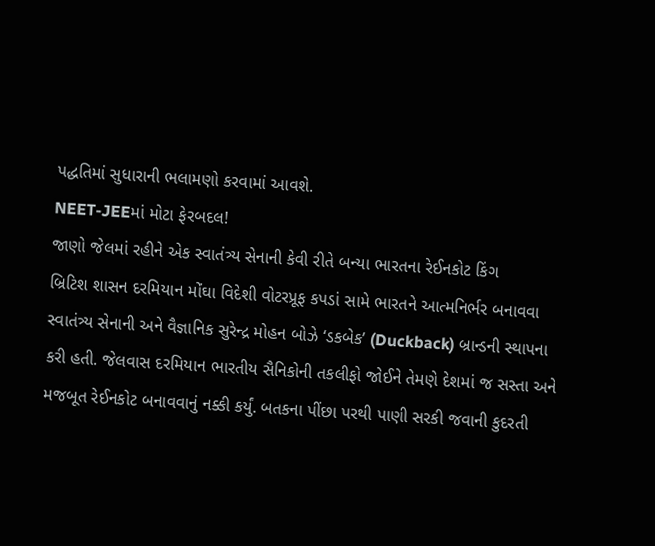પદ્ધતિમાં સુધારાની ભલામણો કરવામાં આવશે.
NEET-JEEમાં મોટા ફેરબદલ!
જાણો જેલમાં રહીને એક સ્વાતંત્ર્ય સેનાની કેવી રીતે બન્યા ભારતના રેઈનકોટ કિંગ
બ્રિટિશ શાસન દરમિયાન મોંઘા વિદેશી વોટરપ્રૂફ કપડાં સામે ભારતને આત્મનિર્ભર બનાવવા સ્વાતંત્ર્ય સેનાની અને વૈજ્ઞાનિક સુરેન્દ્ર મોહન બોઝે ‘ડકબેક’ (Duckback) બ્રાન્ડની સ્થાપના કરી હતી. જેલવાસ દરમિયાન ભારતીય સૈનિકોની તકલીફો જોઈને તેમણે દેશમાં જ સસ્તા અને મજબૂત રેઈનકોટ બનાવવાનું નક્કી કર્યું. બતકના પીંછા પરથી પાણી સરકી જવાની કુદરતી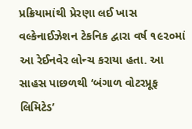પ્રક્રિયામાંથી પ્રેરણા લઈ ખાસ વલ્કેનાઈઝેશન ટેકનિક દ્વારા વર્ષ ૧૯૨૦માં આ રેઈનવેર લોન્ચ કરાયા હતા. આ સાહસ પાછળથી ‘બંગાળ વોટરપ્રૂફ લિમિટેડ’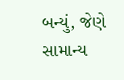બન્યું, જેણે સામાન્ય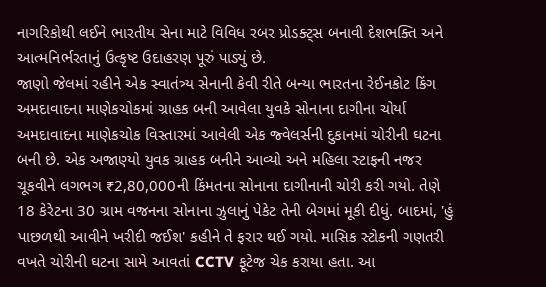નાગરિકોથી લઈને ભારતીય સેના માટે વિવિધ રબર પ્રોડક્ટ્સ બનાવી દેશભક્તિ અને આત્મનિર્ભરતાનું ઉત્કૃષ્ટ ઉદાહરણ પૂરું પાડ્યું છે.
જાણો જેલમાં રહીને એક સ્વાતંત્ર્ય સેનાની કેવી રીતે બન્યા ભારતના રેઈનકોટ કિંગ
અમદાવાદના માણેકચોકમાં ગ્રાહક બની આવેલા યુવકે સોનાના દાગીના ચોર્યા
અમદાવાદના માણેકચોક વિસ્તારમાં આવેલી એક જ્વેલર્સની દુકાનમાં ચોરીની ઘટના બની છે. એક અજાણ્યો યુવક ગ્રાહક બનીને આવ્યો અને મહિલા સ્ટાફની નજર ચૂકવીને લગભગ ₹2,80,000ની કિંમતના સોનાના દાગીનાની ચોરી કરી ગયો. તેણે 18 કેરેટના 30 ગ્રામ વજનના સોનાના ઝુલાનું પેકેટ તેની બેગમાં મૂકી દીધું. બાદમાં, 'હું પાછળથી આવીને ખરીદી જઈશ' કહીને તે ફરાર થઈ ગયો. માસિક સ્ટોકની ગણતરી વખતે ચોરીની ઘટના સામે આવતાં CCTV ફૂટેજ ચેક કરાયા હતા. આ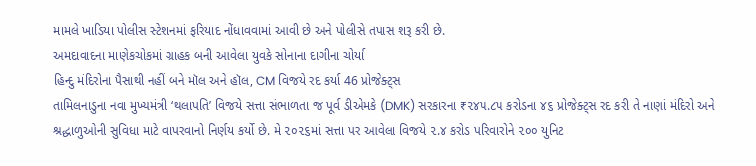મામલે ખાડિયા પોલીસ સ્ટેશનમાં ફરિયાદ નોંધાવવામાં આવી છે અને પોલીસે તપાસ શરૂ કરી છે.
અમદાવાદના માણેકચોકમાં ગ્રાહક બની આવેલા યુવકે સોનાના દાગીના ચોર્યા
હિન્દુ મંદિરોના પૈસાથી નહીં બને મૉલ અને હૉલ, CM વિજયે રદ કર્યા 46 પ્રોજેક્ટ્સ
તામિલનાડુના નવા મુખ્યમંત્રી ‘થલાપતિ’ વિજયે સત્તા સંભાળતા જ પૂર્વ ડીએમકે (DMK) સરકારના ₹૨૪૫.૮૫ કરોડના ૪૬ પ્રોજેક્ટ્સ રદ કરી તે નાણાં મંદિરો અને શ્રદ્ધાળુઓની સુવિધા માટે વાપરવાનો નિર્ણય કર્યો છે. મે ૨૦૨૬માં સત્તા પર આવેલા વિજયે ૨.૪ કરોડ પરિવારોને ૨૦૦ યુનિટ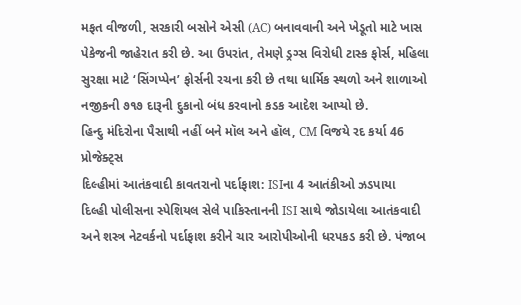મફત વીજળી, સરકારી બસોને એસી (AC) બનાવવાની અને ખેડૂતો માટે ખાસ પેકેજની જાહેરાત કરી છે. આ ઉપરાંત, તેમણે ડ્રગ્સ વિરોધી ટાસ્ક ફોર્સ, મહિલા સુરક્ષા માટે ‘સિંગપ્પેન’ ફોર્સની રચના કરી છે તથા ધાર્મિક સ્થળો અને શાળાઓ નજીકની ૭૧૭ દારૂની દુકાનો બંધ કરવાનો કડક આદેશ આપ્યો છે.
હિન્દુ મંદિરોના પૈસાથી નહીં બને મૉલ અને હૉલ, CM વિજયે રદ કર્યા 46 પ્રોજેક્ટ્સ
દિલ્હીમાં આતંકવાદી કાવતરાનો પર્દાફાશ: ISIના 4 આતંકીઓ ઝડપાયા
દિલ્હી પોલીસના સ્પેશિયલ સેલે પાકિસ્તાનની ISI સાથે જોડાયેલા આતંકવાદી અને શસ્ત્ર નેટવર્કનો પર્દાફાશ કરીને ચાર આરોપીઓની ધરપકડ કરી છે. પંજાબ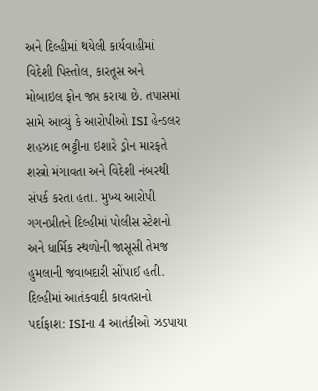અને દિલ્હીમાં થયેલી કાર્યવાહીમાં વિદેશી પિસ્તોલ, કારતૂસ અને મોબાઇલ ફોન જપ્ત કરાયા છે. તપાસમાં સામે આવ્યું કે આરોપીઓ ISI હેન્ડલર શહઝાદ ભટ્ટીના ઇશારે ડ્રોન મારફતે શસ્ત્રો મંગાવતા અને વિદેશી નંબરથી સંપર્ક કરતા હતા. મુખ્ય આરોપી ગગનપ્રીતને દિલ્હીમાં પોલીસ સ્ટેશનો અને ધાર્મિક સ્થળોની જાસૂસી તેમજ હુમલાની જવાબદારી સોંપાઈ હતી.
દિલ્હીમાં આતંકવાદી કાવતરાનો પર્દાફાશ: ISIના 4 આતંકીઓ ઝડપાયા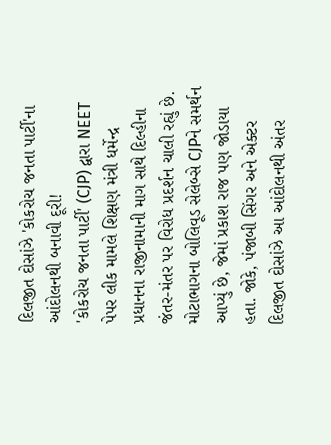દિલજીત દોસાંઝે 'કોકરોચ જનતા પાર્ટી'ના આંદોલનથી બનાવી દૂરી!
'કોકરોચ જનતા પાર્ટી' (CJP) દ્વારા NEET પેપર લીક મામલે શિક્ષણ મંત્રી ધર્મેન્દ્ર પ્રધાનના રાજીનામાની માગ સાથે દિલ્હીના જંતર-મંતર પર વિરોધ પ્રદર્શન ચાલી રહ્યું છે. મોટાભાગના બોલિવૂડ સેલેબ્સે CJPને સમર્થન આપ્યું છે, જેમાં પ્રકાશ રાજ પણ જોડાયા હતા. જોકે, પંજાબી સિંગર અને એક્ટર દિલજીત દોસાંઝે આ આંદોલનથી અંતર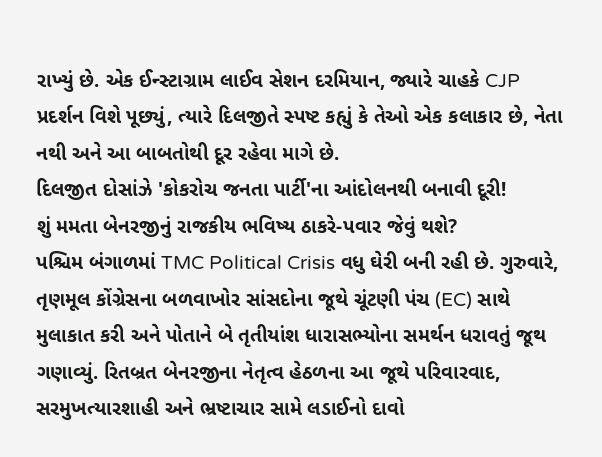રાખ્યું છે. એક ઈન્સ્ટાગ્રામ લાઈવ સેશન દરમિયાન, જ્યારે ચાહકે CJP પ્રદર્શન વિશે પૂછ્યું, ત્યારે દિલજીતે સ્પષ્ટ કહ્યું કે તેઓ એક કલાકાર છે, નેતા નથી અને આ બાબતોથી દૂર રહેવા માગે છે.
દિલજીત દોસાંઝે 'કોકરોચ જનતા પાર્ટી'ના આંદોલનથી બનાવી દૂરી!
શું મમતા બેનરજીનું રાજકીય ભવિષ્ય ઠાકરે-પવાર જેવું થશે?
પશ્ચિમ બંગાળમાં TMC Political Crisis વધુ ઘેરી બની રહી છે. ગુરુવારે, તૃણમૂલ કોંગ્રેસના બળવાખોર સાંસદોના જૂથે ચૂંટણી પંચ (EC) સાથે મુલાકાત કરી અને પોતાને બે તૃતીયાંશ ધારાસભ્યોના સમર્થન ધરાવતું જૂથ ગણાવ્યું. રિતબ્રત બેનરજીના નેતૃત્વ હેઠળના આ જૂથે પરિવારવાદ, સરમુખત્યારશાહી અને ભ્રષ્ટાચાર સામે લડાઈનો દાવો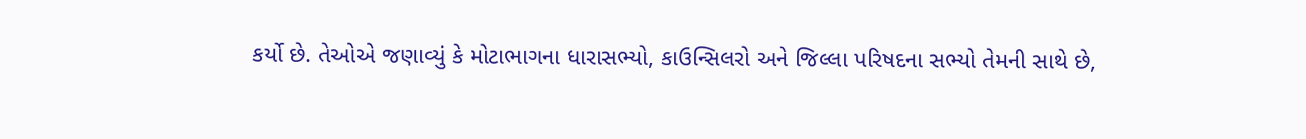કર્યો છે. તેઓએ જણાવ્યું કે મોટાભાગના ધારાસભ્યો, કાઉન્સિલરો અને જિલ્લા પરિષદના સભ્યો તેમની સાથે છે,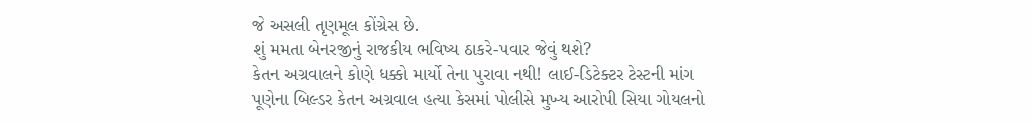જે અસલી તૃણમૂલ કોંગ્રેસ છે.
શું મમતા બેનરજીનું રાજકીય ભવિષ્ય ઠાકરે-પવાર જેવું થશે?
કેતન અગ્રવાલને કોણે ધક્કો માર્યો તેના પુરાવા નથી! લાઈ-ડિટેક્ટર ટેસ્ટની માંગ
પૂણેના બિલ્ડર કેતન અગ્રવાલ હત્યા કેસમાં પોલીસે મુખ્ય આરોપી સિયા ગોયલનો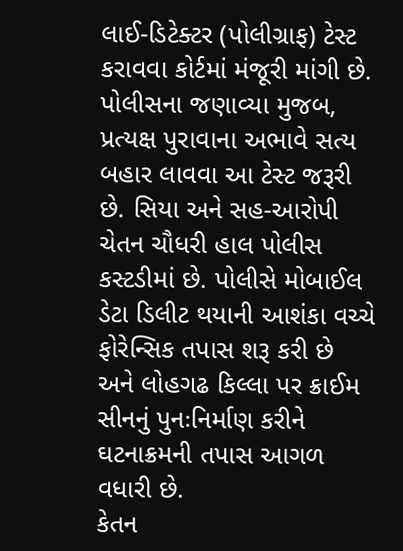લાઈ-ડિટેક્ટર (પોલીગ્રાફ) ટેસ્ટ કરાવવા કોર્ટમાં મંજૂરી માંગી છે. પોલીસના જણાવ્યા મુજબ, પ્રત્યક્ષ પુરાવાના અભાવે સત્ય બહાર લાવવા આ ટેસ્ટ જરૂરી છે. સિયા અને સહ-આરોપી ચેતન ચૌધરી હાલ પોલીસ કસ્ટડીમાં છે. પોલીસે મોબાઈલ ડેટા ડિલીટ થયાની આશંકા વચ્ચે ફોરેન્સિક તપાસ શરૂ કરી છે અને લોહગઢ કિલ્લા પર ક્રાઈમ સીનનું પુનઃનિર્માણ કરીને ઘટનાક્રમની તપાસ આગળ વધારી છે.
કેતન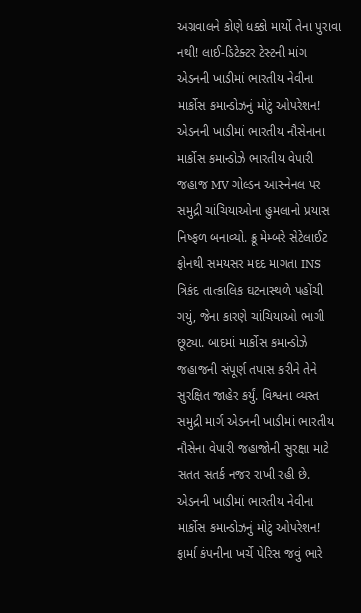અગ્રવાલને કોણે ધક્કો માર્યો તેના પુરાવા નથી! લાઈ-ડિટેક્ટર ટેસ્ટની માંગ
એડનની ખાડીમાં ભારતીય નેવીના માર્કોસ કમાન્ડોઝનું મોટું ઓપરેશન!
એડનની ખાડીમાં ભારતીય નૌસેનાના માર્કોસ કમાન્ડોઝે ભારતીય વેપારી જહાજ MV ગોલ્ડન આસ્નેનલ પર સમુદ્રી ચાંચિયાઓના હુમલાનો પ્રયાસ નિષ્ફળ બનાવ્યો. ક્રૂ મેમ્બરે સેટેલાઈટ ફોનથી સમયસર મદદ માગતા INS ત્રિકંદ તાત્કાલિક ઘટનાસ્થળે પહોંચી ગયું, જેના કારણે ચાંચિયાઓ ભાગી છૂટ્યા. બાદમાં માર્કોસ કમાન્ડોઝે જહાજની સંપૂર્ણ તપાસ કરીને તેને સુરક્ષિત જાહેર કર્યું. વિશ્વના વ્યસ્ત સમુદ્રી માર્ગ એડનની ખાડીમાં ભારતીય નૌસેના વેપારી જહાજોની સુરક્ષા માટે સતત સતર્ક નજર રાખી રહી છે.
એડનની ખાડીમાં ભારતીય નેવીના માર્કોસ કમાન્ડોઝનું મોટું ઓપરેશન!
ફાર્મા કંપનીના ખર્ચે પેરિસ જવું ભારે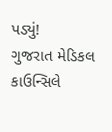પડ્યું!
ગુજરાત મેડિકલ કાઉન્સિલે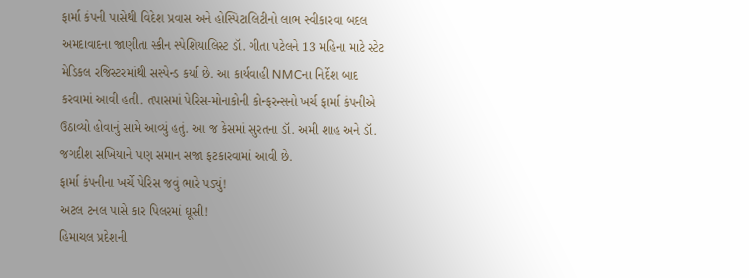ફાર્મા કંપની પાસેથી વિદેશ પ્રવાસ અને હોસ્પિટાલિટીનો લાભ સ્વીકારવા બદલ અમદાવાદના જાણીતા સ્કીન સ્પેશિયાલિસ્ટ ડૉ. ગીતા પટેલને 13 મહિના માટે સ્ટેટ મેડિકલ રજિસ્ટરમાંથી સસ્પેન્ડ કર્યા છે. આ કાર્યવાહી NMCના નિર્દેશ બાદ કરવામાં આવી હતી. તપાસમાં પેરિસ-મોનાકોની કોન્ફરન્સનો ખર્ચ ફાર્મા કંપનીએ ઉઠાવ્યો હોવાનું સામે આવ્યું હતું. આ જ કેસમાં સુરતના ડૉ. અમી શાહ અને ડૉ. જગદીશ સખિયાને પણ સમાન સજા ફટકારવામાં આવી છે.
ફાર્મા કંપનીના ખર્ચે પેરિસ જવું ભારે પડ્યું!
અટલ ટનલ પાસે કાર પિલરમાં ઘૂસી!
હિમાચલ પ્રદેશની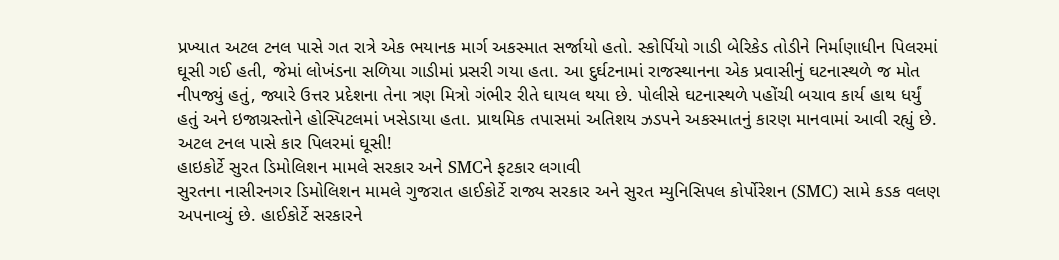પ્રખ્યાત અટલ ટનલ પાસે ગત રાત્રે એક ભયાનક માર્ગ અકસ્માત સર્જાયો હતો. સ્કોર્પિયો ગાડી બેરિકેડ તોડીને નિર્માણાધીન પિલરમાં ઘૂસી ગઈ હતી, જેમાં લોખંડના સળિયા ગાડીમાં પ્રસરી ગયા હતા. આ દુર્ઘટનામાં રાજસ્થાનના એક પ્રવાસીનું ઘટનાસ્થળે જ મોત નીપજ્યું હતું, જ્યારે ઉત્તર પ્રદેશના તેના ત્રણ મિત્રો ગંભીર રીતે ઘાયલ થયા છે. પોલીસે ઘટનાસ્થળે પહોંચી બચાવ કાર્ય હાથ ધર્યું હતું અને ઇજાગ્રસ્તોને હોસ્પિટલમાં ખસેડાયા હતા. પ્રાથમિક તપાસમાં અતિશય ઝડપને અકસ્માતનું કારણ માનવામાં આવી રહ્યું છે.
અટલ ટનલ પાસે કાર પિલરમાં ઘૂસી!
હાઇકોર્ટે સુરત ડિમોલિશન મામલે સરકાર અને SMCને ફટકાર લગાવી
સુરતના નાસીરનગર ડિમોલિશન મામલે ગુજરાત હાઈકોર્ટે રાજ્ય સરકાર અને સુરત મ્યુનિસિપલ કોર્પોરેશન (SMC) સામે કડક વલણ અપનાવ્યું છે. હાઈકોર્ટે સરકારને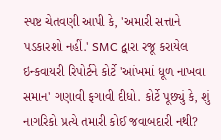સ્પષ્ટ ચેતવણી આપી કે, 'અમારી સત્તાને પડકારશો નહીં.' SMC દ્વારા રજૂ કરાયેલ ઇન્કવાયરી રિપોર્ટને કોર્ટે 'આંખમાં ધૂળ નાખવા સમાન' ગણાવી ફગાવી દીધો. કોર્ટે પૂછ્યું કે, શું નાગરિકો પ્રત્યે તમારી કોઈ જવાબદારી નથી?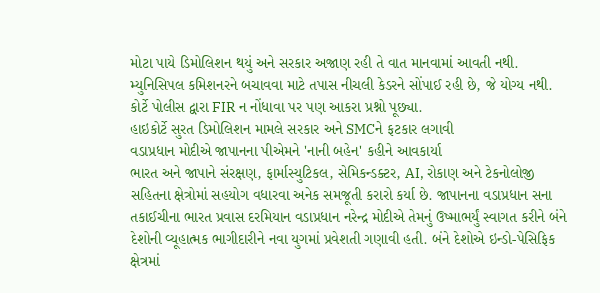મોટા પાયે ડિમોલિશન થયું અને સરકાર અજાણ રહી તે વાત માનવામાં આવતી નથી. મ્યુનિસિપલ કમિશનરને બચાવવા માટે તપાસ નીચલી કેડરને સોંપાઈ રહી છે, જે યોગ્ય નથી. કોર્ટે પોલીસ દ્વારા FIR ન નોંધાવા પર પણ આકરા પ્રશ્નો પૂછ્યા.
હાઇકોર્ટે સુરત ડિમોલિશન મામલે સરકાર અને SMCને ફટકાર લગાવી
વડાપ્રધાન મોદીએ જાપાનના પીએમને 'નાની બહેન' કહીને આવકાર્યા
ભારત અને જાપાને સંરક્ષણ, ફાર્માસ્યુટિકલ, સેમિકન્ડક્ટર, AI, રોકાણ અને ટેકનોલોજી સહિતના ક્ષેત્રોમાં સહયોગ વધારવા અનેક સમજૂતી કરારો કર્યા છે. જાપાનના વડાપ્રધાન સના તકાઈચીના ભારત પ્રવાસ દરમિયાન વડાપ્રધાન નરેન્દ્ર મોદીએ તેમનું ઉષ્માભર્યું સ્વાગત કરીને બંને દેશોની વ્યૂહાત્મક ભાગીદારીને નવા યુગમાં પ્રવેશતી ગણાવી હતી. બંને દેશોએ ઇન્ડો-પેસિફિક ક્ષેત્રમાં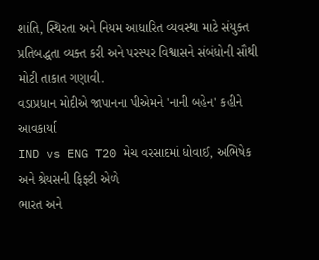શાંતિ, સ્થિરતા અને નિયમ આધારિત વ્યવસ્થા માટે સંયુક્ત પ્રતિબદ્ધતા વ્યક્ત કરી અને પરસ્પર વિશ્વાસને સંબંધોની સૌથી મોટી તાકાત ગણાવી.
વડાપ્રધાન મોદીએ જાપાનના પીએમને 'નાની બહેન' કહીને આવકાર્યા
IND vs ENG T20 મેચ વરસાદમાં ધોવાઈ, અભિષેક અને શ્રેયસની ફિફ્ટી એળે
ભારત અને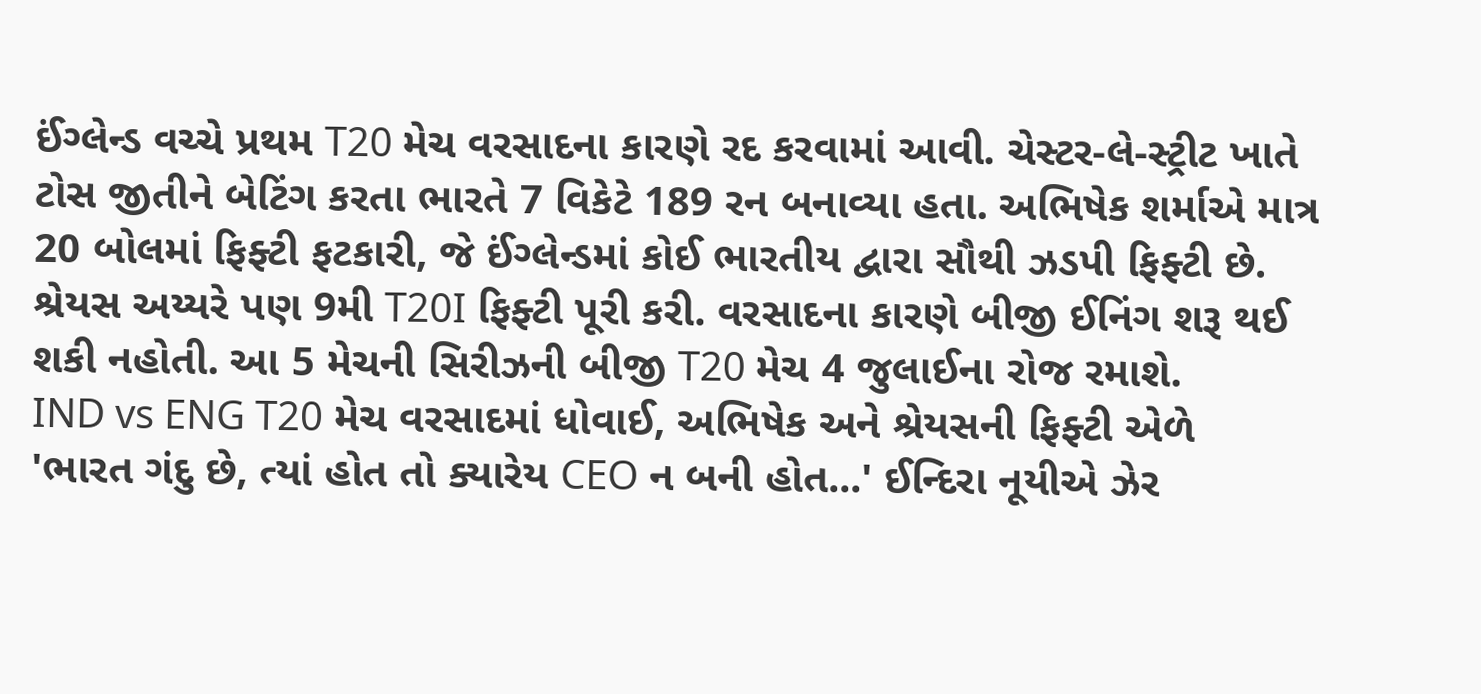ઈંગ્લેન્ડ વચ્ચે પ્રથમ T20 મેચ વરસાદના કારણે રદ કરવામાં આવી. ચેસ્ટર-લે-સ્ટ્રીટ ખાતે ટોસ જીતીને બેટિંગ કરતા ભારતે 7 વિકેટે 189 રન બનાવ્યા હતા. અભિષેક શર્માએ માત્ર 20 બોલમાં ફિફ્ટી ફટકારી, જે ઈંગ્લેન્ડમાં કોઈ ભારતીય દ્વારા સૌથી ઝડપી ફિફ્ટી છે. શ્રેયસ અય્યરે પણ 9મી T20I ફિફ્ટી પૂરી કરી. વરસાદના કારણે બીજી ઈનિંગ શરૂ થઈ શકી નહોતી. આ 5 મેચની સિરીઝની બીજી T20 મેચ 4 જુલાઈના રોજ રમાશે.
IND vs ENG T20 મેચ વરસાદમાં ધોવાઈ, અભિષેક અને શ્રેયસની ફિફ્ટી એળે
'ભારત ગંદુ છે, ત્યાં હોત તો ક્યારેય CEO ન બની હોત...' ઈન્દિરા નૂયીએ ઝેર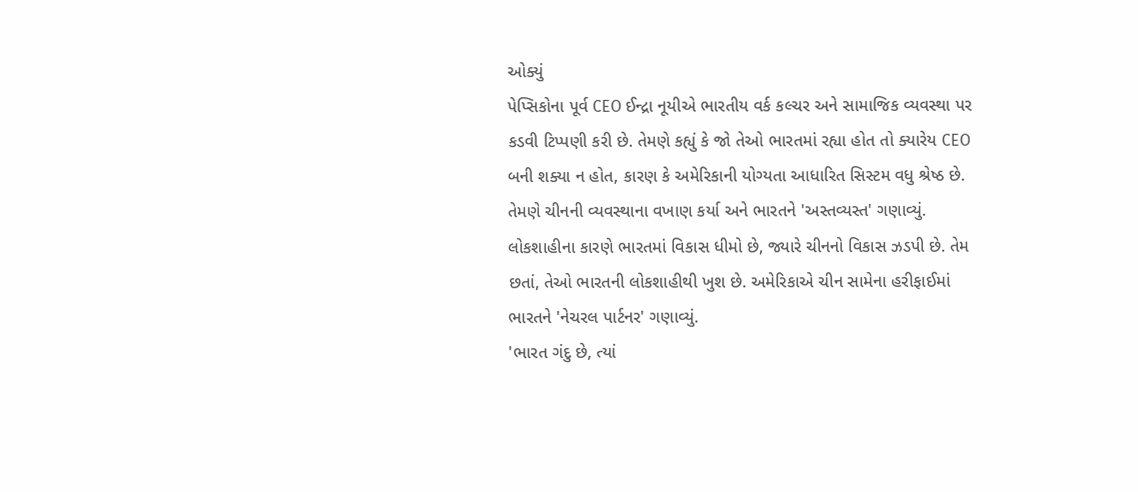ઓક્યું
પેપ્સિકોના પૂર્વ CEO ઈન્દ્રા નૂયીએ ભારતીય વર્ક કલ્ચર અને સામાજિક વ્યવસ્થા પર કડવી ટિપ્પણી કરી છે. તેમણે કહ્યું કે જો તેઓ ભારતમાં રહ્યા હોત તો ક્યારેય CEO બની શક્યા ન હોત, કારણ કે અમેરિકાની યોગ્યતા આધારિત સિસ્ટમ વધુ શ્રેષ્ઠ છે. તેમણે ચીનની વ્યવસ્થાના વખાણ કર્યા અને ભારતને 'અસ્તવ્યસ્ત' ગણાવ્યું. લોકશાહીના કારણે ભારતમાં વિકાસ ધીમો છે, જ્યારે ચીનનો વિકાસ ઝડપી છે. તેમ છતાં, તેઓ ભારતની લોકશાહીથી ખુશ છે. અમેરિકાએ ચીન સામેના હરીફાઈમાં ભારતને 'નેચરલ પાર્ટનર' ગણાવ્યું.
'ભારત ગંદુ છે, ત્યાં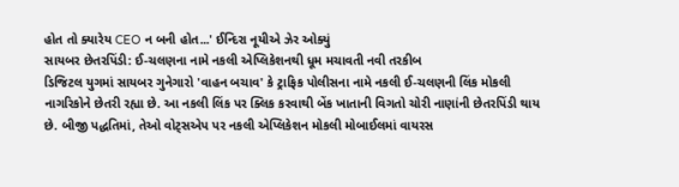હોત તો ક્યારેય CEO ન બની હોત...' ઈન્દિરા નૂયીએ ઝેર ઓક્યું
સાયબર છેતરપિંડી: ઈ-ચલણના નામે નકલી એપ્લિકેશનથી ધૂમ મચાવતી નવી તરકીબ
ડિજિટલ યુગમાં સાયબર ગુનેગારો 'વાહન બચાવ' કે ટ્રાફિક પોલીસના નામે નકલી ઈ-ચલણની લિંક મોકલી નાગરિકોને છેતરી રહ્યા છે. આ નકલી લિંક પર ક્લિક કરવાથી બેંક ખાતાની વિગતો ચોરી નાણાંની છેતરપિંડી થાય છે. બીજી પદ્ધતિમાં, તેઓ વોટ્સએપ પર નકલી એપ્લિકેશન મોકલી મોબાઈલમાં વાયરસ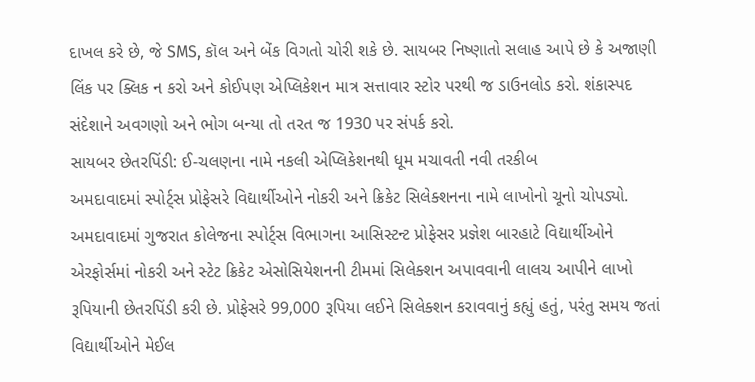દાખલ કરે છે, જે SMS, કૉલ અને બેંક વિગતો ચોરી શકે છે. સાયબર નિષ્ણાતો સલાહ આપે છે કે અજાણી લિંક પર ક્લિક ન કરો અને કોઈપણ એપ્લિકેશન માત્ર સત્તાવાર સ્ટોર પરથી જ ડાઉનલોડ કરો. શંકાસ્પદ સંદેશાને અવગણો અને ભોગ બન્યા તો તરત જ 1930 પર સંપર્ક કરો.
સાયબર છેતરપિંડી: ઈ-ચલણના નામે નકલી એપ્લિકેશનથી ધૂમ મચાવતી નવી તરકીબ
અમદાવાદમાં સ્પોર્ટ્સ પ્રોફેસરે વિદ્યાર્થીઓને નોકરી અને ક્રિકેટ સિલેક્શનના નામે લાખોનો ચૂનો ચોપડ્યો.
અમદાવાદમાં ગુજરાત કોલેજના સ્પોર્ટ્સ વિભાગના આસિસ્ટન્ટ પ્રોફેસર પ્રજ્ઞેશ બારહાટે વિદ્યાર્થીઓને એરફોર્સમાં નોકરી અને સ્ટેટ ક્રિકેટ એસોસિયેશનની ટીમમાં સિલેક્શન અપાવવાની લાલચ આપીને લાખો રૂપિયાની છેતરપિંડી કરી છે. પ્રોફેસરે 99,000 રૂપિયા લઈને સિલેક્શન કરાવવાનું કહ્યું હતું, પરંતુ સમય જતાં વિદ્યાર્થીઓને મેઈલ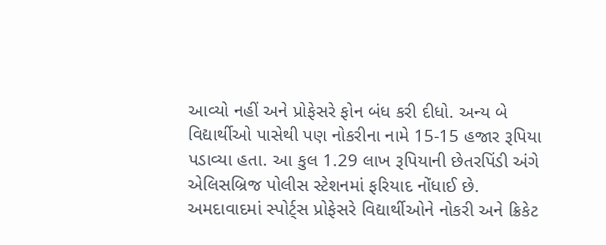આવ્યો નહીં અને પ્રોફેસરે ફોન બંધ કરી દીધો. અન્ય બે વિદ્યાર્થીઓ પાસેથી પણ નોકરીના નામે 15-15 હજાર રૂપિયા પડાવ્યા હતા. આ કુલ 1.29 લાખ રૂપિયાની છેતરપિંડી અંગે એલિસબ્રિજ પોલીસ સ્ટેશનમાં ફરિયાદ નોંધાઈ છે.
અમદાવાદમાં સ્પોર્ટ્સ પ્રોફેસરે વિદ્યાર્થીઓને નોકરી અને ક્રિકેટ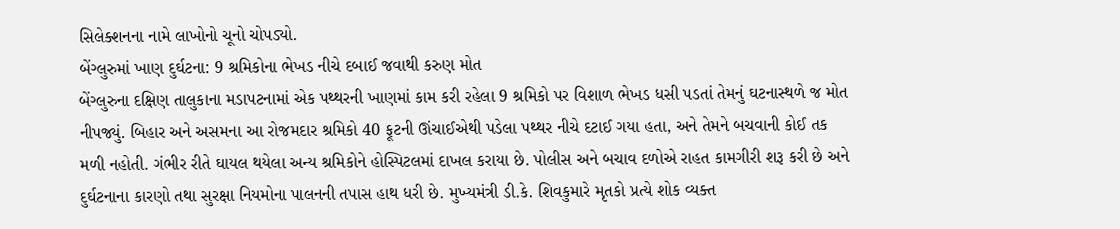સિલેક્શનના નામે લાખોનો ચૂનો ચોપડ્યો.
બેંગ્લુરુમાં ખાણ દુર્ઘટના: 9 શ્રમિકોના ભેખડ નીચે દબાઈ જવાથી કરુણ મોત
બેંગ્લુરુના દક્ષિણ તાલુકાના મડાપટનામાં એક પથ્થરની ખાણમાં કામ કરી રહેલા 9 શ્રમિકો પર વિશાળ ભેખડ ધસી પડતાં તેમનું ઘટનાસ્થળે જ મોત નીપજ્યું. બિહાર અને અસમના આ રોજમદાર શ્રમિકો 40 ફૂટની ઊંચાઈએથી પડેલા પથ્થર નીચે દટાઈ ગયા હતા, અને તેમને બચવાની કોઈ તક મળી નહોતી. ગંભીર રીતે ઘાયલ થયેલા અન્ય શ્રમિકોને હોસ્પિટલમાં દાખલ કરાયા છે. પોલીસ અને બચાવ દળોએ રાહત કામગીરી શરૂ કરી છે અને દુર્ઘટનાના કારણો તથા સુરક્ષા નિયમોના પાલનની તપાસ હાથ ધરી છે. મુખ્યમંત્રી ડી.કે. શિવકુમારે મૃતકો પ્રત્યે શોક વ્યક્ત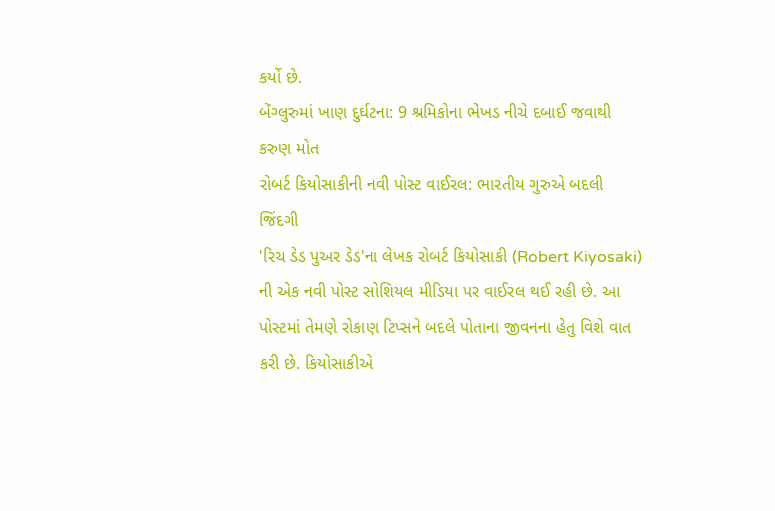કર્યો છે.
બેંગ્લુરુમાં ખાણ દુર્ઘટના: 9 શ્રમિકોના ભેખડ નીચે દબાઈ જવાથી કરુણ મોત
રોબર્ટ કિયોસાકીની નવી પોસ્ટ વાઈરલ: ભારતીય ગુરુએ બદલી જિંદગી
'રિચ ડેડ પુઅર ડેડ'ના લેખક રોબર્ટ કિયોસાકી (Robert Kiyosaki) ની એક નવી પોસ્ટ સોશિયલ મીડિયા પર વાઈરલ થઈ રહી છે. આ પોસ્ટમાં તેમણે રોકાણ ટિપ્સને બદલે પોતાના જીવનના હેતુ વિશે વાત કરી છે. કિયોસાકીએ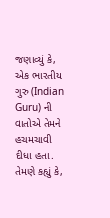જણાવ્યું કે, એક ભારતીય ગુરુ (Indian Guru) ની વાતોએ તેમને હચમચાવી દીધા હતા. તેમણે કહ્યું કે,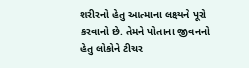શરીરનો હેતુ આત્માના લક્ષ્યને પૂરો કરવાનો છે. તેમને પોતાના જીવનનો હેતુ લોકોને ટીચર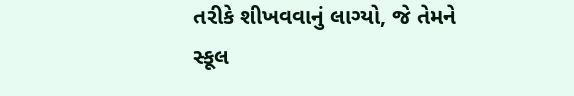તરીકે શીખવવાનું લાગ્યો, જે તેમને સ્કૂલ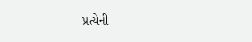પ્રત્યેની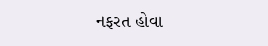નફરત હોવા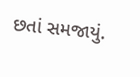છતાં સમજાયું.